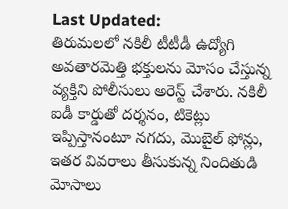Last Updated:
తిరుమలలో నకిలీ టీటీడీ ఉద్యోగి అవతారమెత్తి భక్తులను మోసం చేస్తున్న వ్యక్తిని పోలీసులు అరెస్ట్ చేశారు. నకిలీ ఐడీ కార్డుతో దర్శనం, టికెట్లు ఇప్పిస్తానంటూ నగదు, మొబైల్ ఫోన్లు, ఇతర వివరాలు తీసుకున్న నిందితుడి మోసాలు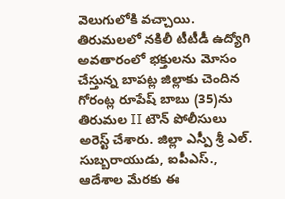వెలుగులోకి వచ్చాయి.
తిరుమలలో నకిలీ టీటీడీ ఉద్యోగి అవతారంలో భక్తులను మోసం చేస్తున్న బాపట్ల జిల్లాకు చెందిన గోరంట్ల రూపేష్ బాబు (35)ను తిరుమల II టౌన్ పోలీసులు అరెస్ట్ చేశారు. జిల్లా ఎస్పీ శ్రీ ఎల్. సుబ్బరాయుడు, ఐపీఎస్., ఆదేశాల మేరకు ఈ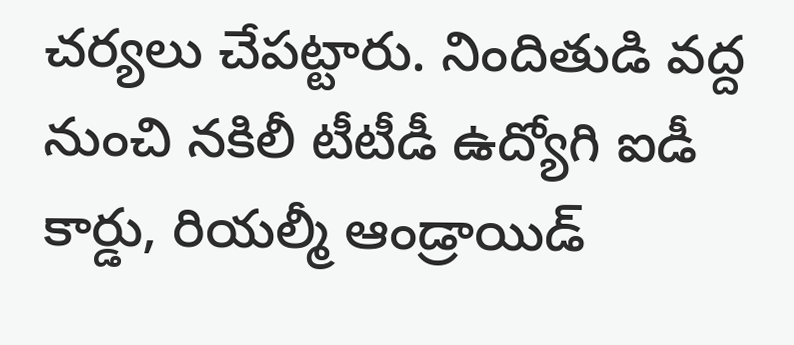చర్యలు చేపట్టారు. నిందితుడి వద్ద నుంచి నకిలీ టీటీడీ ఉద్యోగి ఐడీ కార్డు, రియల్మీ ఆండ్రాయిడ్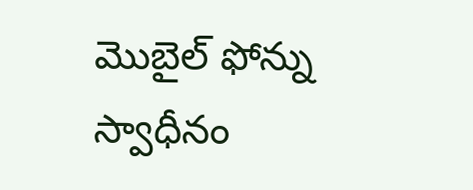మొబైల్ ఫోన్ను స్వాధీనం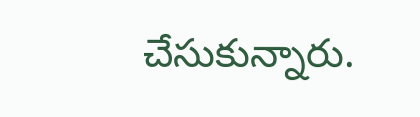చేసుకున్నారు.